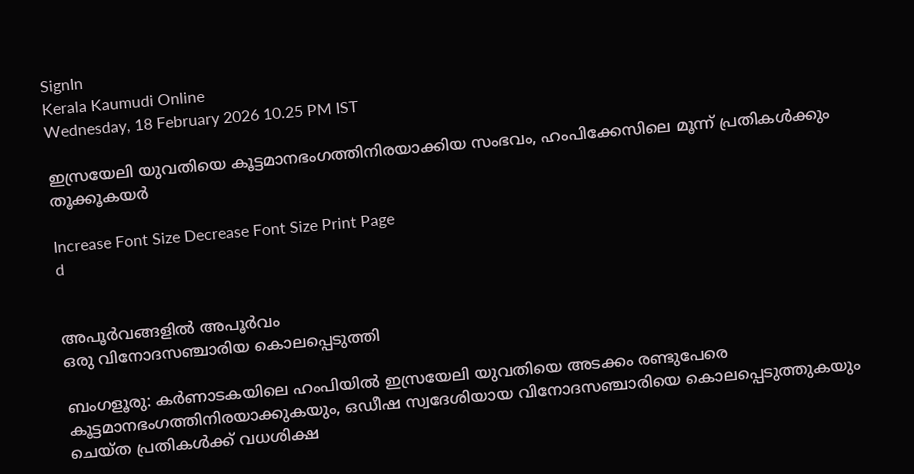SignIn
Kerala Kaumudi Online
Wednesday, 18 February 2026 10.25 PM IST

ഇസ്രയേലി യുവതിയെ കൂട്ടമാനഭംഗത്തിനിരയാക്കിയ സംഭവം, ഹംപിക്കേസിലെ മൂന്ന് പ്രതികൾക്കും തൂക്കൂകയർ

Increase Font Size Decrease Font Size Print Page
d


അപൂർവങ്ങളിൽ അപൂർവം
ഒരു വിനോദസഞ്ചാരിയ കൊലപ്പെടുത്തി

ബംഗളൂരു: കർണാടകയിലെ ഹംപിയിൽ ഇസ്രയേലി യുവതിയെ അടക്കം രണ്ടുപേരെ കൂട്ടമാനഭംഗത്തിനിരയാക്കുകയും, ഒഡീഷ സ്വദേശിയായ വിനോദസഞ്ചാരിയെ കൊലപ്പെടുത്തുകയും ചെയ്‌ത പ്രതികൾക്ക് വധശിക്ഷ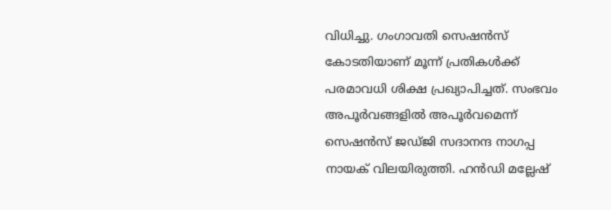വിധിച്ചു. ഗംഗാവതി സെഷൻസ് കോടതിയാണ് മൂന്ന് പ്രതികൾക്ക് പരമാവധി ശിക്ഷ പ്രഖ്യാപിച്ചത്. സംഭവം അപൂർവങ്ങളിൽ അപൂർവമെന്ന് സെഷൻസ് ജഡ്‌ജി സദാനന്ദ നാഗപ്പ നായക് വിലയിരുത്തി. ഹൻഡി മല്ലേഷ്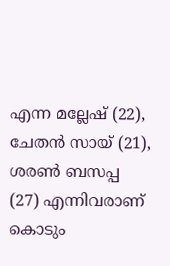എന്ന മല്ലേഷ് (22), ചേതൻ സായ് (21), ശരൺ ബസപ്പ (27) എന്നിവരാണ് കൊടും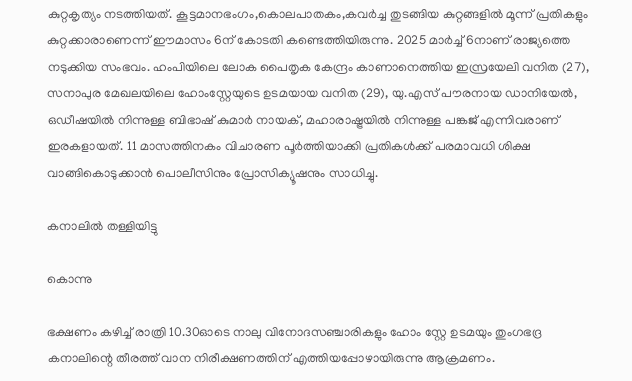കുറ്റകൃത്യം നടത്തിയത്. കൂട്ടമാനഭംഗം,കൊലപാതകം,കവർച്ച തുടങ്ങിയ കുറ്റങ്ങളിൽ മൂന്ന് പ്രതികളും കുറ്റക്കാരാണെന്ന് ഈമാസം 6ന് കോടതി കണ്ടെത്തിയിരുന്നു. 2025 മാർച്ച് 6നാണ് രാജ്യത്തെ നടുക്കിയ സംഭവം. ഹംപിയിലെ ലോക പൈതൃക കേന്ദ്രം കാണാനെത്തിയ ഇസ്രയേലി വനിത (27), സനാപുര മേഖലയിലെ ഹോംസ്റ്റേയുടെ ഉടമയായ വനിത (29), യു.എസ് പൗരനായ ഡാനിയേൽ, ഒഡീഷയിൽ നിന്നുള്ള ബിഭാഷ് കുമാർ നായക്, മഹാരാഷ്ട്രയിൽ നിന്നുള്ള പങ്കജ് എന്നിവരാണ് ഇരകളായത്. 11 മാസത്തിനകം വിചാരണ പൂർത്തിയാക്കി പ്രതികൾക്ക് പരമാവധി ശിക്ഷ വാങ്ങികൊടുക്കാൻ പൊലീസിനും പ്രോസിക്യൂഷനും സാധിച്ചു.

കനാലിൽ തള്ളിയിട്ടു

കൊന്നു

ഭക്ഷണം കഴിച്ച് രാത്രി 10.30ഓടെ നാലു വിനോദസഞ്ചാരികളും ഹോം സ്റ്റേ ഉടമയും തുംഗഭദ്ര കനാലിന്റെ തീരത്ത് വാന നിരീക്ഷണത്തിന് എത്തിയപ്പോഴായിരുന്നു ആക്രമണം.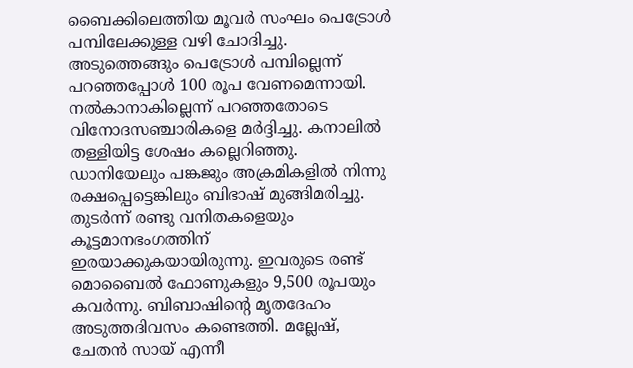ബൈക്കിലെത്തിയ മൂവർ സംഘം പെട്രോൾ പമ്പിലേക്കുള്ള വഴി ചോദിച്ചു. അടുത്തെങ്ങും പെട്രോൾ പമ്പില്ലെന്ന് പറഞ്ഞപ്പോൾ 100 രൂപ വേണമെന്നായി. നൽകാനാകില്ലെന്ന് പറഞ്ഞതോടെ വിനോദസഞ്ചാരികളെ മർദ്ദിച്ചു. കനാലിൽ തള്ളിയിട്ട ശേഷം കല്ലെറിഞ്ഞു. ഡാനിയേലും പങ്കജും അക്രമികളിൽ നിന്നു രക്ഷപ്പെട്ടെങ്കിലും ബിഭാഷ് മുങ്ങിമരിച്ചു. തുടർന്ന് രണ്ടു വനിതകളെയും കൂട്ടമാനഭംഗത്തിന് ഇരയാക്കുകയായിരുന്നു. ഇവരുടെ രണ്ട് മൊബൈൽ ഫോണുകളും 9,500 രൂപയും കവർന്നു. ബിബാഷിന്റെ മൃതദേഹം അടുത്തദിവസം കണ്ടെത്തി. മല്ലേഷ്, ചേതൻ സായ് എന്നീ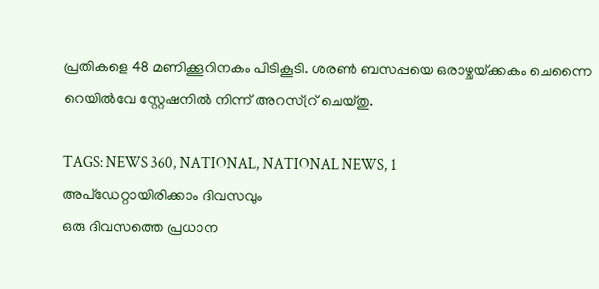പ്രതികളെ 48 മണിക്കൂറിനകം പിടികൂടി. ശരൺ ബസപ്പയെ ഒരാഴ്ചയ്‌ക്കകം ചെന്നൈ റെയിൽവേ സ്റ്റേഷനിൽ നിന്ന് അറസ്റ്ര് ചെയ്‌തു.

TAGS: NEWS 360, NATIONAL, NATIONAL NEWS, 1
അപ്ഡേറ്റായിരിക്കാം ദിവസവും
ഒരു ദിവസത്തെ പ്രധാന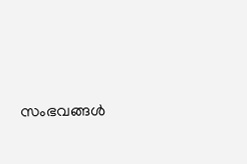സംഭവങ്ങൾ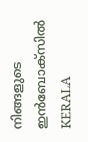നിങ്ങളുടെ ഇൻബോക്സിൽ
KERALA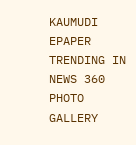KAUMUDI EPAPER
TRENDING IN NEWS 360
PHOTO GALLERY